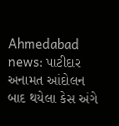Ahmedabad news: પાટીદાર અનામત આંદોલન બાદ થયેલા કેસ અંગે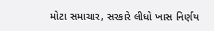મોટા સમાચાર, સરકારે લીધો ખાસ નિર્ણય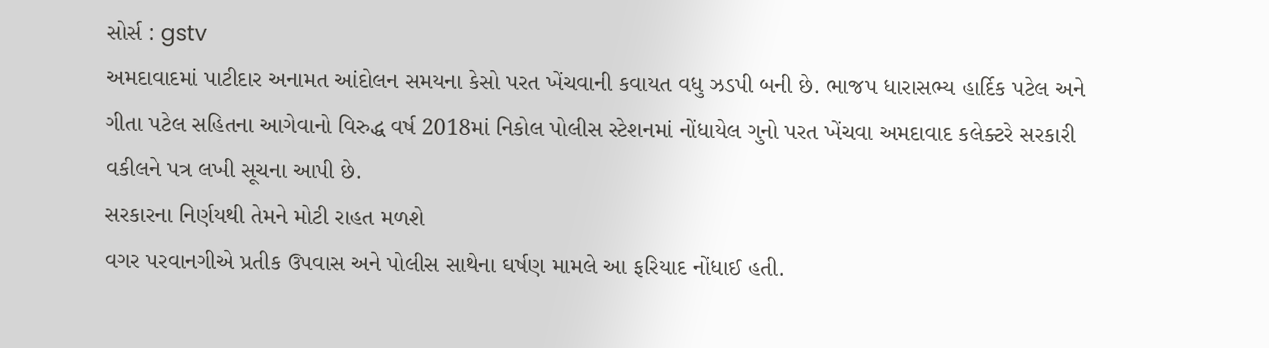સોર્સ : gstv
અમદાવાદમાં પાટીદાર અનામત આંદોલન સમયના કેસો પરત ખેંચવાની કવાયત વધુ ઝડપી બની છે. ભાજપ ધારાસભ્ય હાર્દિક પટેલ અને ગીતા પટેલ સહિતના આગેવાનો વિરુદ્ધ વર્ષ 2018માં નિકોલ પોલીસ સ્ટેશનમાં નોંધાયેલ ગુનો પરત ખેંચવા અમદાવાદ કલેક્ટરે સરકારી વકીલને પત્ર લખી સૂચના આપી છે.
સરકારના નિર્ણયથી તેમને મોટી રાહત મળશે
વગર પરવાનગીએ પ્રતીક ઉપવાસ અને પોલીસ સાથેના ઘર્ષણ મામલે આ ફરિયાદ નોંધાઈ હતી.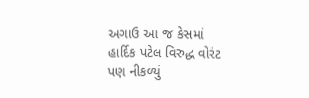અગાઉ આ જ કેસમાં હાર્દિક પટેલ વિરુદ્ધ વોરંટ પણ નીકળ્યું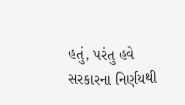હતું, પરંતુ હવે સરકારના નિર્ણયથી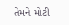તેમને મોટી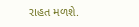રાહત મળશે.